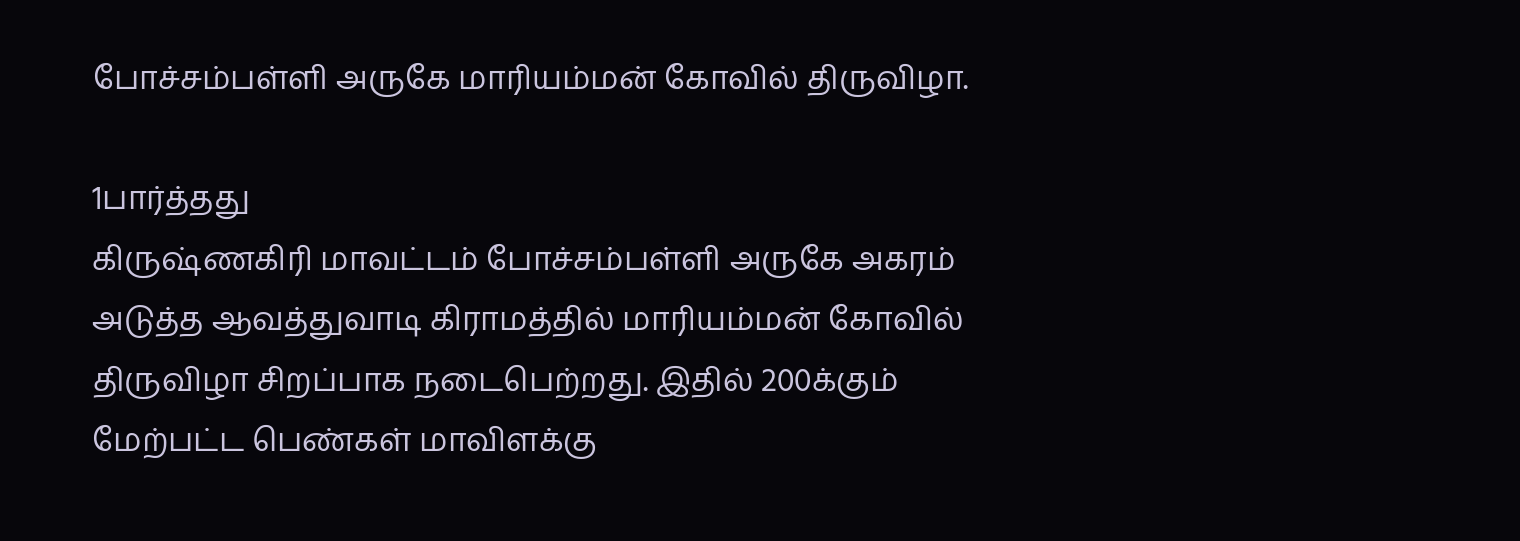போச்சம்பள்ளி அருகே மாரியம்மன் கோவில் திருவிழா.

1பார்த்தது
கிருஷ்ணகிரி மாவட்டம் போச்சம்பள்ளி அருகே அகரம் அடுத்த ஆவத்துவாடி கிராமத்தில் மாரியம்மன் கோவில் திருவிழா சிறப்பாக நடைபெற்றது. இதில் 200க்கும் மேற்பட்ட பெண்கள் மாவிளக்கு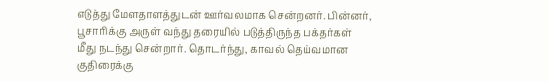எடுத்து மேளதாளத்துடன் ஊர்வலமாக சென்றனர். பின்னர், பூசாரிக்கு அருள் வந்து தரையில் படுத்திருந்த பக்தர்கள் மீது நடந்து சென்றார். தொடர்ந்து, காவல் தெய்வமான குதிரைக்கு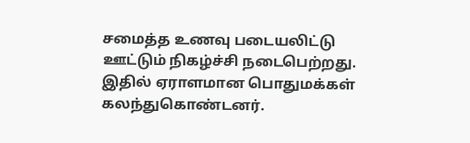சமைத்த உணவு படையலிட்டு ஊட்டும் நிகழ்ச்சி நடைபெற்றது. இதில் ஏராளமான பொதுமக்கள் கலந்துகொண்டனர்.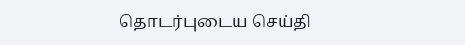தொடர்புடைய செய்தி